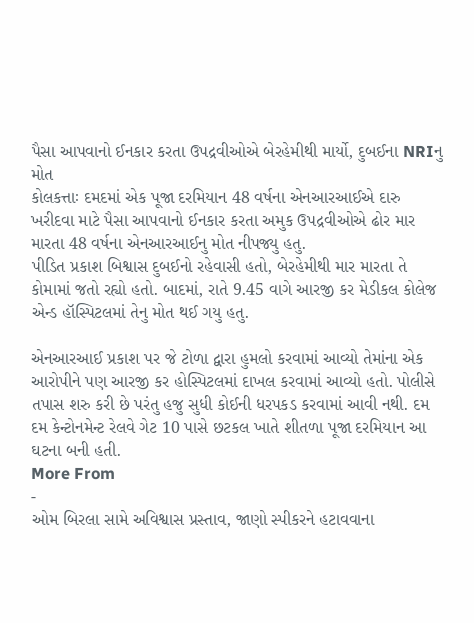પૈસા આપવાનો ઈનકાર કરતા ઉપદ્રવીઓએ બેરહેમીથી માર્યો, દુબઈના NRIનુ મોત
કોલકત્તાઃ દમદમાં એક પૂજા દરમિયાન 48 વર્ષના એનઆરઆઈએ દારુ ખરીદવા માટે પૈસા આપવાનો ઈનકાર કરતા અમુક ઉપદ્રવીઓએ ઢોર માર મારતા 48 વર્ષના એનઆરઆઈનુ મોત નીપજ્યુ હતુ.
પીડિત પ્રકાશ બિશ્વાસ દુબઈનો રહેવાસી હતો, બેરહેમીથી માર મારતા તે કોમામાં જતો રહ્યો હતો. બાદમાં, રાતે 9.45 વાગે આરજી કર મેડીકલ કોલેજ એન્ડ હૉસ્પિટલમાં તેનુ મોત થઈ ગયુ હતુ.

એનઆરઆઈ પ્રકાશ પર જે ટોળા દ્વારા હુમલો કરવામાં આવ્યો તેમાંના એક આરોપીને પણ આરજી કર હોસ્પિટલમાં દાખલ કરવામાં આવ્યો હતો. પોલીસે તપાસ શરુ કરી છે પરંતુ હજુ સુધી કોઈની ધરપકડ કરવામાં આવી નથી. દમ દમ કેન્ટોનમેન્ટ રેલવે ગેટ 10 પાસે છટકલ ખાતે શીતળા પૂજા દરમિયાન આ ઘટના બની હતી.
More From
-
ઓમ બિરલા સામે અવિશ્વાસ પ્રસ્તાવ, જાણો સ્પીકરને હટાવવાના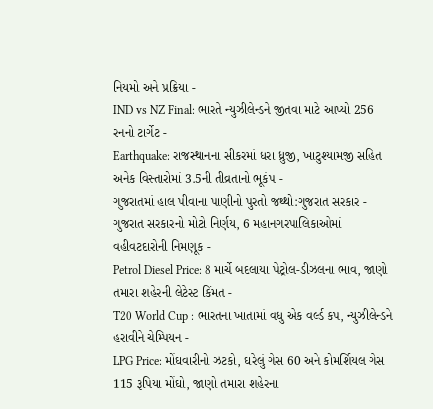નિયમો અને પ્રક્રિયા -
IND vs NZ Final: ભારતે ન્યુઝીલેન્ડને જીતવા માટે આપ્યો 256 રનનો ટાર્ગેટ -
Earthquake: રાજસ્થાનના સીકરમાં ધરા ધ્રુજી, ખાટુશ્યામજી સહિત અનેક વિસ્તારોમાં 3.5ની તીવ્રતાનો ભૂકંપ -
ગુજરાતમાં હાલ પીવાના પાણીનો પુરતો જથ્થો:ગુજરાત સરકાર -
ગુજરાત સરકારનો મોટો નિર્ણય, 6 મહાનગરપાલિકાઓમાં વહીવટદારોની નિમણૂક -
Petrol Diesel Price: 8 માર્ચે બદલાયા પેટ્રોલ-ડીઝલના ભાવ, જાણો તમારા શહેરની લેટેસ્ટ કિંમત -
T20 World Cup : ભારતના ખાતામાં વધુ એક વર્લ્ડ કપ, ન્યુઝીલેન્ડને હરાવીને ચેમ્પિયન -
LPG Price: મોંઘવારીનો ઝટકો, ઘરેલું ગેસ 60 અને કોમર્શિયલ ગેસ 115 રૂપિયા મોંઘો, જાણો તમારા શહેરના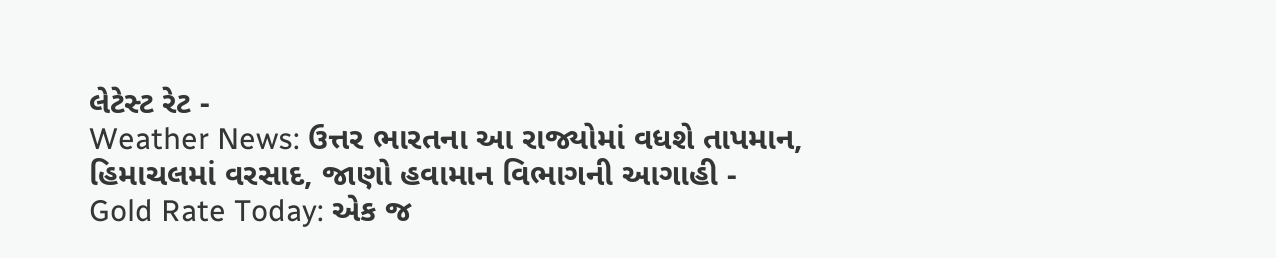લેટેસ્ટ રેટ -
Weather News: ઉત્તર ભારતના આ રાજ્યોમાં વધશે તાપમાન, હિમાચલમાં વરસાદ, જાણો હવામાન વિભાગની આગાહી -
Gold Rate Today: એક જ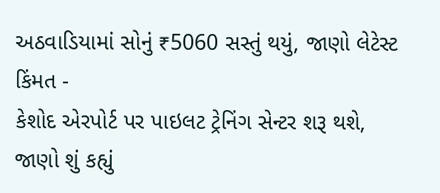અઠવાડિયામાં સોનું ₹5060 સસ્તું થયું, જાણો લેટેસ્ટ કિંમત -
કેશોદ એરપોર્ટ પર પાઇલટ ટ્રેનિંગ સેન્ટર શરૂ થશે, જાણો શું કહ્યું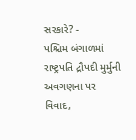સરકારે? -
પશ્ચિમ બંગાળમાં રાષ્ટ્રપતિ દ્રૌપદી મુર્મુની અવગણના પર વિવાદ,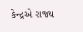કેન્દ્રએ રાજ્ય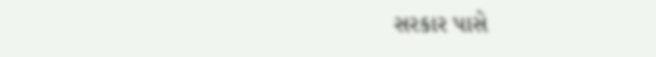સરકાર પાસે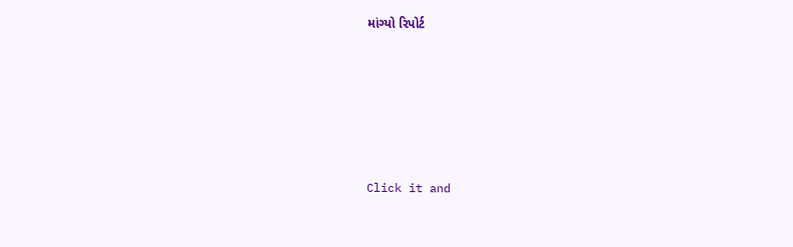માંગ્યો રિપોર્ટ









Click it and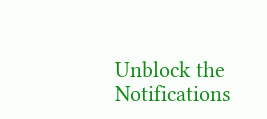Unblock the Notifications